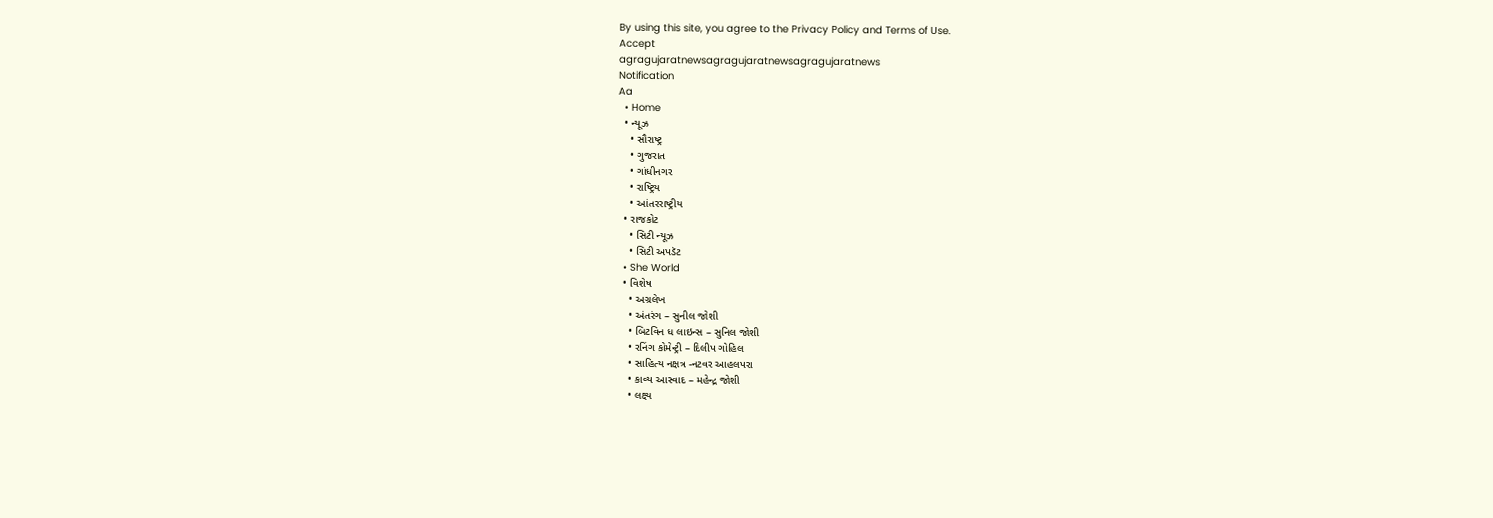By using this site, you agree to the Privacy Policy and Terms of Use.
Accept
agragujaratnewsagragujaratnewsagragujaratnews
Notification
Aa
  • Home
  • ન્યૂઝ
    • સૌરાષ્ટ્ર
    • ગુજરાત
    • ગાંધીનગર
    • રાષ્ટ્રિય
    • આંતરરાષ્ટ્રીય
  • રાજકોટ
    • સિટી ન્યૂઝ
    • સિટી અપડૅટ
  • She World
  • વિશેષ
    • અગ્રલેખ
    • અંતરંગ – સુનીલ જોશી
    • બિટવિન ધ લાઇન્સ – સુનિલ જોશી
    • રનિંગ કોમેન્ટ્રી – દિલીપ ગોહિલ
    • સાહિત્ય નક્ષત્ર -નટવર આહલપરા
    • કાવ્ય આસ્વાદ – મહેન્દ્ર જોશી
    • લક્ષ્ય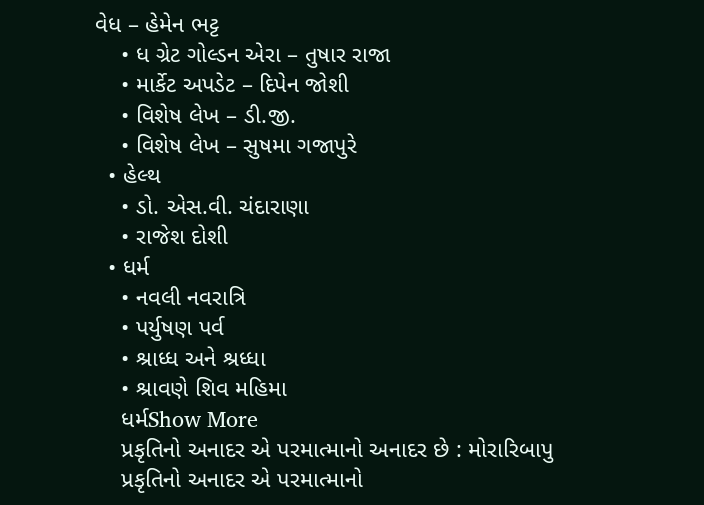વેધ – હેમેન ભટ્ટ
    • ધ ગ્રેટ ગોલ્ડન એરા – તુષાર રાજા
    • માર્કેટ અપડેટ – દિપેન જોશી
    • વિશેષ લેખ – ડી.જી.
    • વિશેષ લેખ – સુષમા ગજાપુરે
  • હેલ્થ
    • ડો. એસ.વી. ચંદારાણા
    • રાજેશ દોશી
  • ધર્મ
    • નવલી નવરાત્રિ
    • પર્યુષણ પર્વ
    • શ્રાધ્ધ અને શ્રધ્ધા
    • શ્રાવણે શિવ મહિમા
    ધર્મShow More
    પ્રકૃતિનો અનાદર એ પરમાત્માનો અનાદર છે : મોરારિબાપુ
    પ્રકૃતિનો અનાદર એ પરમાત્માનો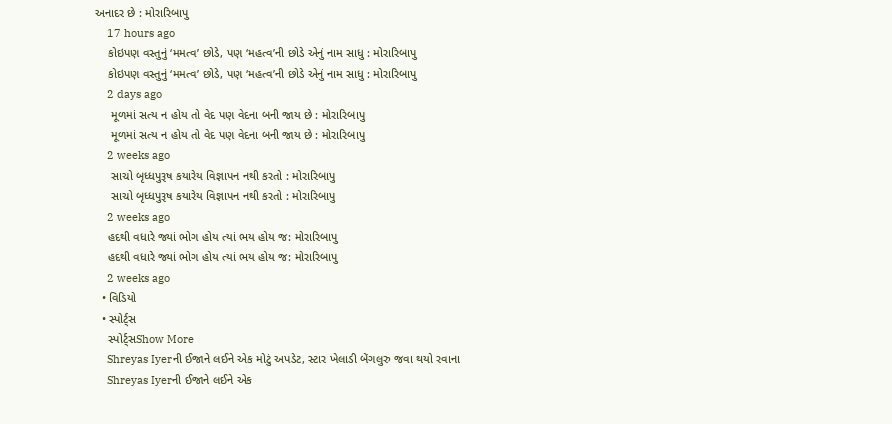અનાદર છે : મોરારિબાપુ
    17 hours ago
    કોઇપણ વસ્તુનું ‘મમત્વ’ છોડે, પણ ‘મહત્વ’ની છોડે એનું નામ સાધુ : મોરારિબાપુ
    કોઇપણ વસ્તુનું ‘મમત્વ’ છોડે, પણ ‘મહત્વ’ની છોડે એનું નામ સાધુ : મોરારિબાપુ
    2 days ago
     મૂળમાં સત્ય ન હોય તો વેદ પણ વેદના બની જાય છે : મોરારિબાપુ
     મૂળમાં સત્ય ન હોય તો વેદ પણ વેદના બની જાય છે : મોરારિબાપુ
    2 weeks ago
     સાચો બૃધ્ધપુરૂષ કયારેય વિજ્ઞાપન નથી કરતો : મોરારિબાપુ
     સાચો બૃધ્ધપુરૂષ કયારેય વિજ્ઞાપન નથી કરતો : મોરારિબાપુ
    2 weeks ago
    હદથી વધારે જ્યાં ભોગ હોય ત્યાં ભય હોય જ: મોરારિબાપુ
    હદથી વધારે જ્યાં ભોગ હોય ત્યાં ભય હોય જ: મોરારિબાપુ
    2 weeks ago
  • વિડિયો
  • સ્પોર્ટ્સ
    સ્પોર્ટ્સShow More
    Shreyas Iyerની ઈજાને લઈને એક મોટું અપડેટ, સ્ટાર ખેલાડી બેંગલુરુ જવા થયો રવાના
    Shreyas Iyerની ઈજાને લઈને એક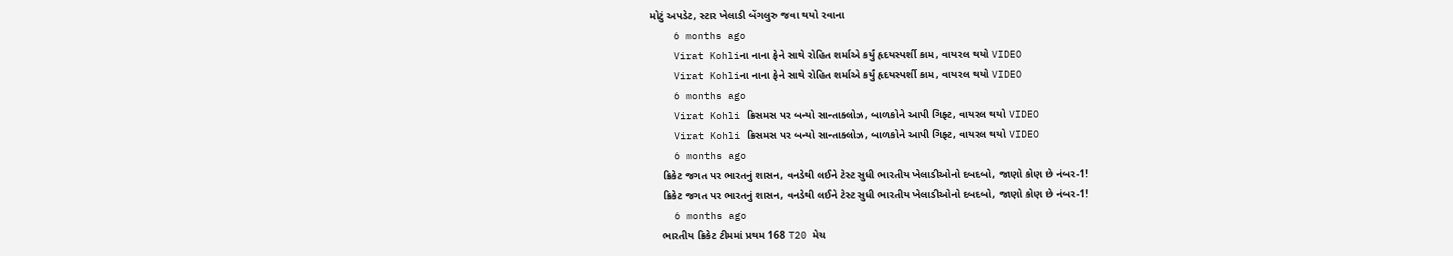મોટું અપડેટ, સ્ટાર ખેલાડી બેંગલુરુ જવા થયો રવાના
    6 months ago
    Virat Kohliના નાના ફેને સાથે રોહિત શર્માએ કર્યું હૃદયસ્પર્શી કામ, વાયરલ થયો VIDEO
    Virat Kohliના નાના ફેને સાથે રોહિત શર્માએ કર્યું હૃદયસ્પર્શી કામ, વાયરલ થયો VIDEO
    6 months ago
    Virat Kohli ક્રિસમસ પર બન્યો સાન્તાક્લોઝ, બાળકોને આપી ગિફ્ટ, વાયરલ થયો VIDEO
    Virat Kohli ક્રિસમસ પર બન્યો સાન્તાક્લોઝ, બાળકોને આપી ગિફ્ટ, વાયરલ થયો VIDEO
    6 months ago
    ક્રિકેટ જગત પર ભારતનું શાસન, વનડેથી લઈને ટેસ્ટ સુધી ભારતીય ખેલાડીઓનો દબદબો, જાણો કોણ છે નંબર-1!
    ક્રિકેટ જગત પર ભારતનું શાસન, વનડેથી લઈને ટેસ્ટ સુધી ભારતીય ખેલાડીઓનો દબદબો, જાણો કોણ છે નંબર-1!
    6 months ago
    ભારતીય ક્રિકેટ ટીમમાં પ્રથમ 168 T20 મેચ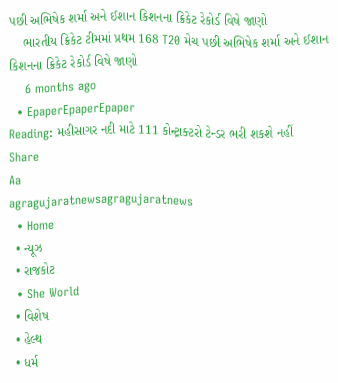પછી અભિષેક શર્મા અને ઈશાન કિશનના ક્રિકેટ રેકોર્ડ વિષે જાણો
    ભારતીય ક્રિકેટ ટીમમાં પ્રથમ 168 T20 મેચ પછી અભિષેક શર્મા અને ઈશાન કિશનના ક્રિકેટ રેકોર્ડ વિષે જાણો
    6 months ago
  • EpaperEpaperEpaper
Reading: મહીસાગર નદી માટે 111 કોન્ટ્રાક્ટરો ટેન્ડર ભરી શકશે નહીં
Share
Aa
agragujaratnewsagragujaratnews
  • Home
  • ન્યૂઝ
  • રાજકોટ
  • She World
  • વિશેષ
  • હેલ્થ
  • ધર્મ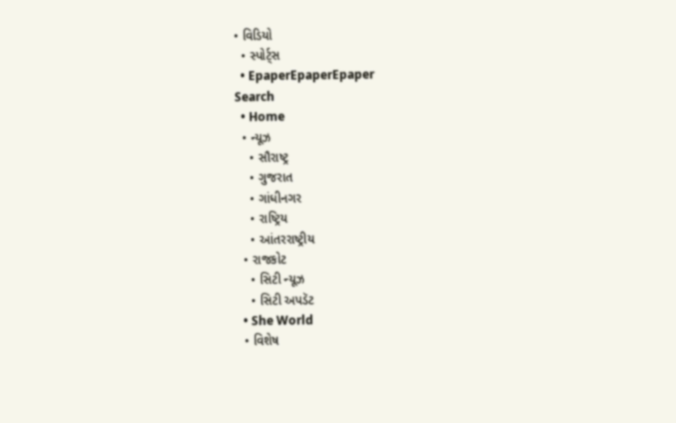• વિડિયો
  • સ્પોર્ટ્સ
  • EpaperEpaperEpaper
Search
  • Home
  • ન્યૂઝ
    • સૌરાષ્ટ્ર
    • ગુજરાત
    • ગાંધીનગર
    • રાષ્ટ્રિય
    • આંતરરાષ્ટ્રીય
  • રાજકોટ
    • સિટી ન્યૂઝ
    • સિટી અપડૅટ
  • She World
  • વિશેષ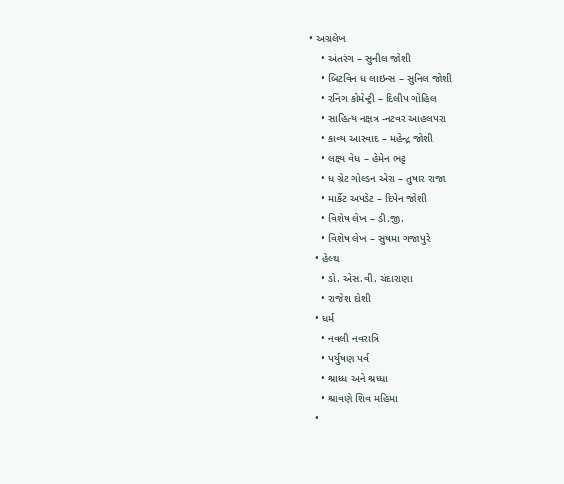• અગ્રલેખ
    • અંતરંગ – સુનીલ જોશી
    • બિટવિન ધ લાઇન્સ – સુનિલ જોશી
    • રનિંગ કોમેન્ટ્રી – દિલીપ ગોહિલ
    • સાહિત્ય નક્ષત્ર -નટવર આહલપરા
    • કાવ્ય આસ્વાદ – મહેન્દ્ર જોશી
    • લક્ષ્ય વેધ – હેમેન ભટ્ટ
    • ધ ગ્રેટ ગોલ્ડન એરા – તુષાર રાજા
    • માર્કેટ અપડેટ – દિપેન જોશી
    • વિશેષ લેખ – ડી.જી.
    • વિશેષ લેખ – સુષમા ગજાપુરે
  • હેલ્થ
    • ડો. એસ.વી. ચંદારાણા
    • રાજેશ દોશી
  • ધર્મ
    • નવલી નવરાત્રિ
    • પર્યુષણ પર્વ
    • શ્રાધ્ધ અને શ્રધ્ધા
    • શ્રાવણે શિવ મહિમા
  •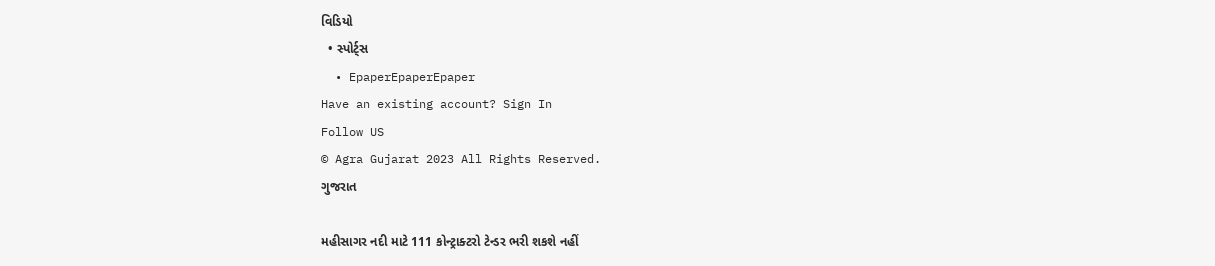વિડિયો
  • સ્પોર્ટ્સ
  • EpaperEpaperEpaper
Have an existing account? Sign In
Follow US
© Agra Gujarat 2023 All Rights Reserved.
ગુજરાત

મહીસાગર નદી માટે 111 કોન્ટ્રાક્ટરો ટેન્ડર ભરી શકશે નહીં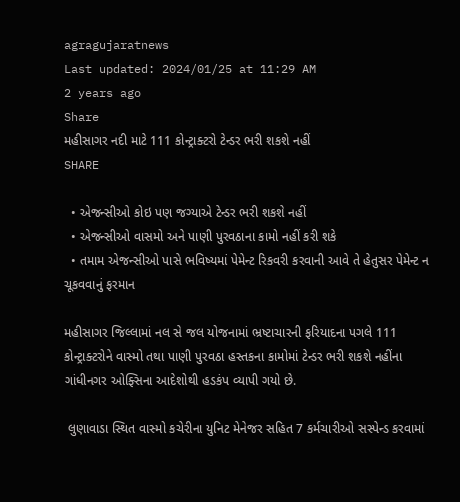agragujaratnews
Last updated: 2024/01/25 at 11:29 AM
2 years ago
Share
મહીસાગર નદી માટે 111 કોન્ટ્રાક્ટરો ટેન્ડર ભરી શકશે નહીં
SHARE

  • એજન્સીઓ કોઇ પણ જગ્યાએ ટેન્ડર ભરી શકશે નહીં
  • એજન્સીઓ વાસમો અને પાણી પુરવઠાના કામો નહીં કરી શકે
  • તમામ એજન્સીઓ પાસે ભવિષ્યમાં પેમેન્ટ રિકવરી કરવાની આવે તે હેતુસર પેમેન્ટ ન ચૂકવવાનું ફરમાન

મહીસાગર જિલ્લામાં નલ સે જલ યોજનામાં ભ્રષ્ટાચારની ફરિયાદના પગલે 111 કોન્ટ્રાક્ટરોને વાસ્મો તથા પાણી પુરવઠા હસ્તકના કામોમાં ટેન્ડર ભરી શકશે નહીંના ગાંધીનગર ઓફ્સિના આદેશોથી હડકંપ વ્યાપી ગયો છે.

 લુણાવાડા સ્થિત વાસ્મો કચેરીના યુનિટ મેનેજર સહિત 7 કર્મચારીઓ સસ્પેન્ડ કરવામાં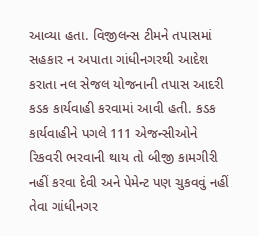આવ્યા હતા. વિજીલન્સ ટીમને તપાસમાં સહકાર ન અપાતા ગાંધીનગરથી આદેશ કરાતા નલ સેજલ યોજનાની તપાસ આદરી કડક કાર્યવાહી કરવામાં આવી હતી. કડક કાર્યવાહીને પગલે 111 એજન્સીઓને રિકવરી ભરવાની થાય તો બીજી કામગીરી નહીં કરવા દેવી અને પેમેન્ટ પણ ચુકવવું નહીં તેવા ગાંધીનગર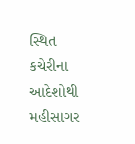સ્થિત કચેરીના આદેશોથી મહીસાગર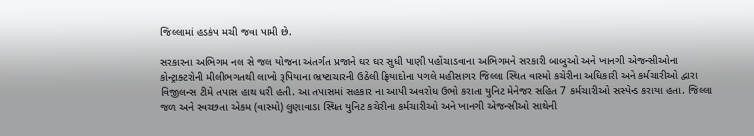જિલ્લામાં હડકંપ મચી જવા પામી છે.

સરકારના અભિગમ નલ સે જલ યોજના અંતર્ગત પ્રજાને ઘર ઘર સુધી પાણી પહોંચાડવાના અભિગમને સરકારી બાબુઓ અને ખાનગી એજન્સીઓના કોન્ટ્રાક્ટરોની મીલીભગતથી લાખો રૂપિયાના ભ્રષ્ટાચારની ઉઠેલી ફ્રિયાદોના પગલે મહીસાગર જિલ્લા સ્થિત વાસ્મો કચેરીના અધિકારી અને કર્મચારીઓ દ્વારા વિજીલન્સ ટીમે તપાસ હાથ ધરી હતી. આ તપાસમાં સહકાર ના આપી અવરોધ ઉભો કરાતા યુનિટ મેનેજર સહિત 7 કર્મચારીઓ સસ્પેન્ડ કરાયા હતા. જિલ્લા જળ અને સ્વચ્છતા એકમ (વાસ્મો) લુણાવાડા સ્થિત યુનિટ કચેરીના કર્મચારીઓ અને ખાનગી એજન્સીઓ સાથેની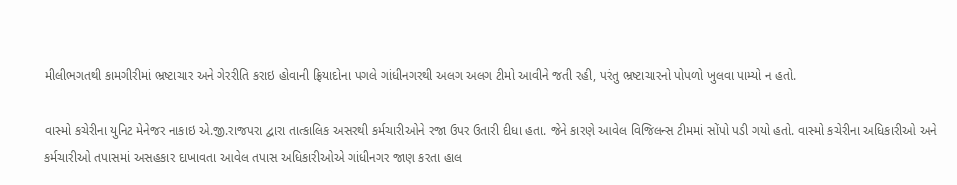મીલીભગતથી કામગીરીમાં ભ્રષ્ટાચાર અને ગેરરીતિ કરાઇ હોવાની ફ્રિયાદોના પગલે ગાંધીનગરથી અલગ અલગ ટીમો આવીને જતી રહી, પરંતુ ભ્રષ્ટાચારનો પોપળો ખુલવા પામ્યો ન હતો.

વાસ્મો કચેરીના યુનિટ મેનેજર નાકાઇ એ.જી.રાજપરા દ્વારા તાત્કાલિક અસરથી કર્મચારીઓને રજા ઉપર ઉતારી દીધા હતા. જેને કારણે આવેલ વિજિલન્સ ટીમમાં સોંપો પડી ગયો હતો. વાસ્મો કચેરીના અધિકારીઓ અને કર્મચારીઓ તપાસમાં અસહકાર દાખાવતા આવેલ તપાસ અધિકારીઓએ ગાંધીનગર જાણ કરતા હાલ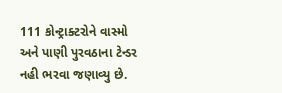111 કોન્ટ્રાક્ટરોને વાસ્મો અને પાણી પુરવઠાના ટેન્ડર નહી ભરવા જણાવ્યુ છે.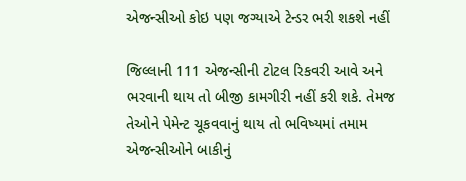એજન્સીઓ કોઇ પણ જગ્યાએ ટેન્ડર ભરી શકશે નહીં

જિલ્લાની 111 એજન્સીની ટોટલ રિકવરી આવે અને ભરવાની થાય તો બીજી કામગીરી નહીં કરી શકે. તેમજ તેઓને પેમેન્ટ ચૂકવવાનું થાય તો ભવિષ્યમાં તમામ એજન્સીઓને બાકીનું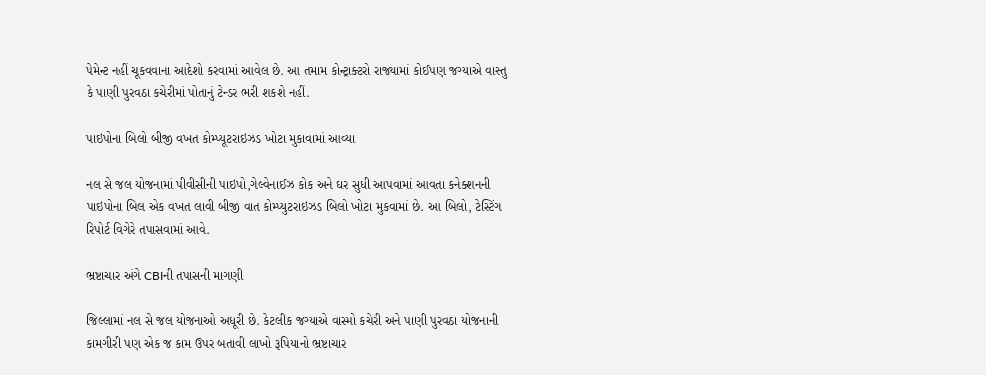પેમેન્ટ નહીં ચૂકવવાના આદેશો કરવામાં આવેલ છે. આ તમામ કોન્ટ્રાક્ટરો રાજ્યામાં કોઈપણ જગ્યાએ વાસ્તુ કે પાણી પુરવઠા કચેરીમાં પોતાનું ટેન્ડર ભરી શકશે નહીં.

પાઇપોના બિલો બીજી વખત કોમ્પ્યૂટરાઇઝડ ખોટા મુકાવામાં આવ્યા

નલ સે જલ યોજનામાં પીવીસીની પાઇપો,ગેલ્વેનાઈઝ કોક અને ઘર સુધી આપવામાં આવતા કનેક્શનની પાઇપોના બિલ એક વખત લાવી બીજી વાત કોમ્પ્યુટરાઇઝડ બિલો ખોટા મુકવામાં છે. આ બિલો, ટેસ્ટિંગ રિપોર્ટ વિગેરે તપાસવામાં આવે.

ભ્રષ્ટાચાર અંગે CBIની તપાસની માગણી

જિલ્લામાં નલ સે જલ યોજનાઓ અધૂરી છે. કેટલીક જગ્યાએ વાસ્મો કચેરી અને પાણી પુરવઠા યોજનાની કામગીરી પણ એક જ કામ ઉપર બતાવી લાખો રૂપિયાનો ભ્રષ્ટાચાર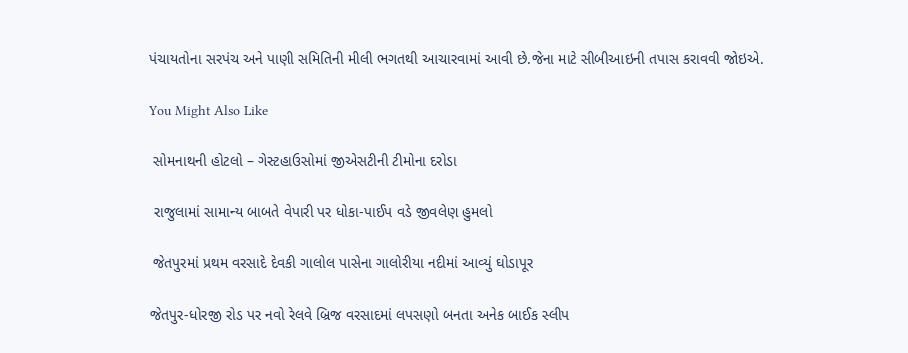પંચાયતોના સરપંચ અને પાણી સમિતિની મીલી ભગતથી આચારવામાં આવી છે.જેના માટે સીબીઆઇની તપાસ કરાવવી જોઇએ.

You Might Also Like

 સોમનાથની હોટલો – ગેસ્ટહાઉસોમાં જીએસટીની ટીમોના દરોડા

 રાજુલામાં સામાન્ય બાબતે વેપારી પર ધોકા-પાઈપ વડે જીવલેણ હુમલો

 જેતપુરમાં પ્રથમ વરસાદે દેવકી ગાલોલ પાસેના ગાલોરીયા નદીમાં આવ્યું ઘોડાપૂર

જેતપુર-ધોરજી રોડ પર નવો રેલવે બ્રિજ વરસાદમાં લપસણો બનતા અનેક બાઈક સ્લીપ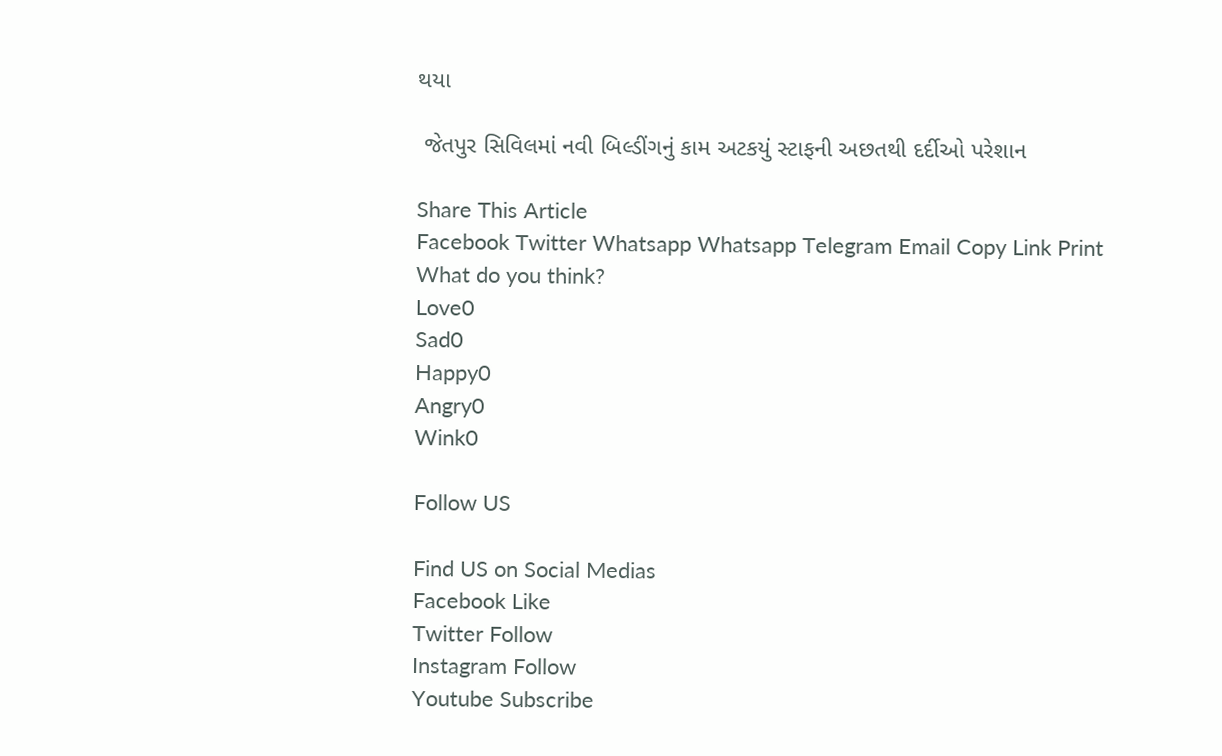થયા

 જેતપુર સિવિલમાં નવી બિલ્ડીંગનું કામ અટકયું સ્ટાફની અછતથી દર્દીઓ પરેશાન

Share This Article
Facebook Twitter Whatsapp Whatsapp Telegram Email Copy Link Print
What do you think?
Love0
Sad0
Happy0
Angry0
Wink0

Follow US

Find US on Social Medias
Facebook Like
Twitter Follow
Instagram Follow
Youtube Subscribe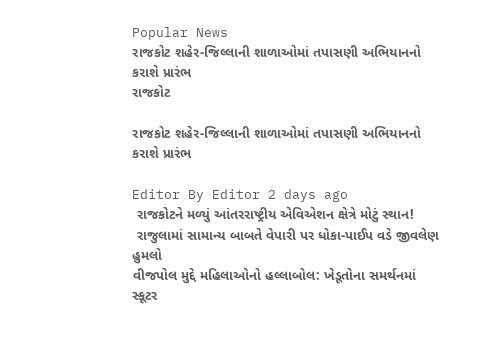Popular News
રાજકોટ શહેર-જિલ્લાની શાળાઓમાં તપાસણી અભિયાનનો કરાશે પ્રારંભ
રાજકોટ

રાજકોટ શહેર-જિલ્લાની શાળાઓમાં તપાસણી અભિયાનનો કરાશે પ્રારંભ

Editor By Editor 2 days ago
 રાજકોટને મળ્યું આંતરરાષ્ટ્રીય એવિએશન ક્ષેત્રે મોટું સ્થાન!
 રાજુલામાં સામાન્ય બાબતે વેપારી પર ધોકા-પાઈપ વડે જીવલેણ હુમલો
વીજપોલ મુદ્દે મહિલાઓનો હલ્લાબોલ: ખેડૂતોના સમર્થનમાં સ્કૂટર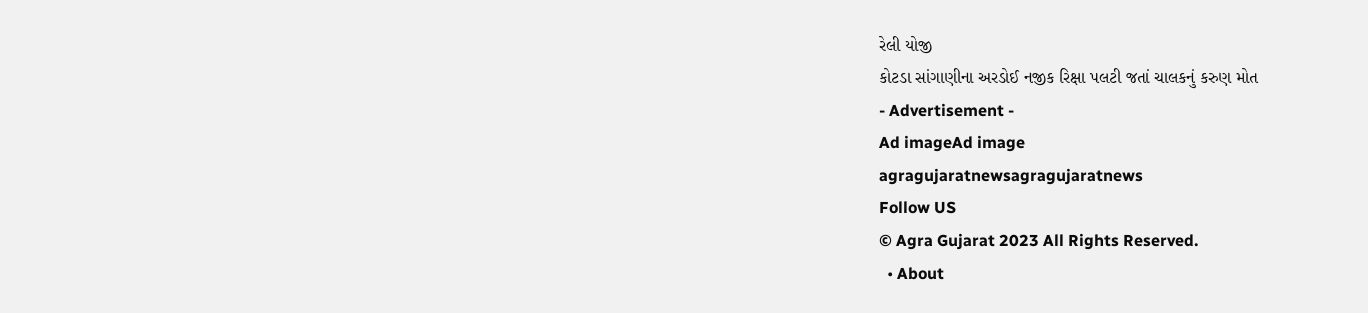રેલી યોજી
કોટડા સાંગાણીના અરડોઈ નજીક રિક્ષા પલટી જતાં ચાલકનું કરુણ મોત
- Advertisement -
Ad imageAd image
agragujaratnewsagragujaratnews
Follow US
© Agra Gujarat 2023 All Rights Reserved.
  • About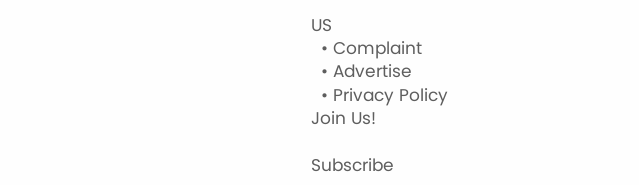US
  • Complaint
  • Advertise
  • Privacy Policy
Join Us!

Subscribe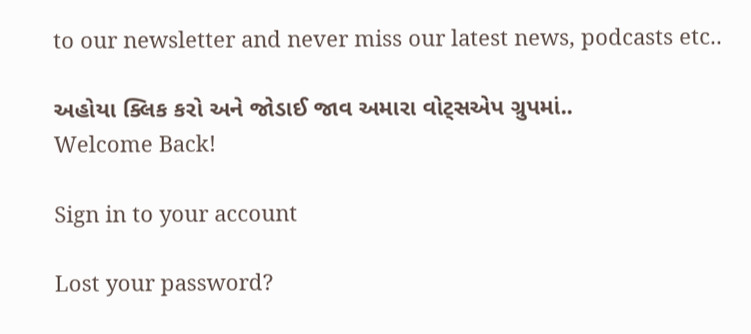to our newsletter and never miss our latest news, podcasts etc..

અહોયા ક્લિક કરો અને જોડાઈ જાવ અમારા વોટ્સએપ ગ્રુપમાં..
Welcome Back!

Sign in to your account

Lost your password?